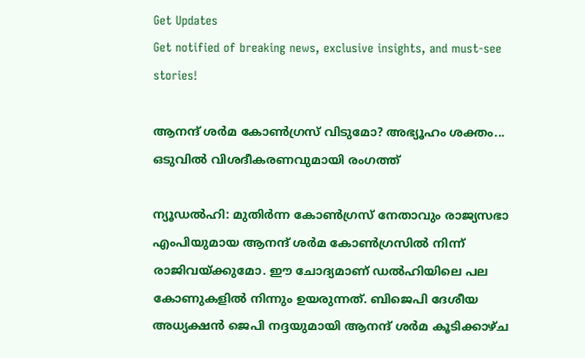Get Updates
Get notified of breaking news, exclusive insights, and must-see stories!

ആനന്ദ് ശര്‍മ കോണ്‍ഗ്രസ് വിടുമോ? അഭ്യൂഹം ശക്തം... ഒടുവില്‍ വിശദീകരണവുമായി രംഗത്ത്

ന്യൂഡല്‍ഹി: മുതിര്‍ന്ന കോണ്‍ഗ്രസ് നേതാവും രാജ്യസഭാ എംപിയുമായ ആനന്ദ് ശര്‍മ കോണ്‍ഗ്രസില്‍ നിന്ന് രാജിവയ്ക്കുമോ. ഈ ചോദ്യമാണ് ഡല്‍ഹിയിലെ പല കോണുകളില്‍ നിന്നും ഉയരുന്നത്. ബിജെപി ദേശീയ അധ്യക്ഷന്‍ ജെപി നദ്ദയുമായി ആനന്ദ് ശര്‍മ കൂടിക്കാഴ്ച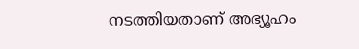നടത്തിയതാണ് അഭ്യൂഹം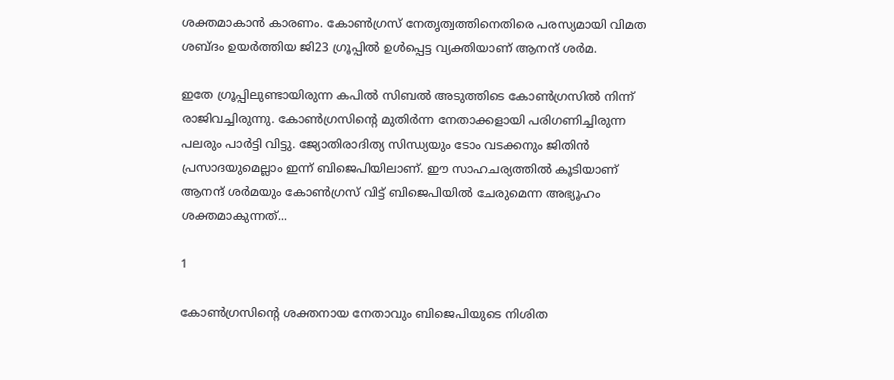ശക്തമാകാന്‍ കാരണം. കോണ്‍ഗ്രസ് നേതൃത്വത്തിനെതിരെ പരസ്യമായി വിമത ശബ്ദം ഉയര്‍ത്തിയ ജി23 ഗ്രൂപ്പില്‍ ഉള്‍പ്പെട്ട വ്യക്തിയാണ് ആനന്ദ് ശര്‍മ.

ഇതേ ഗ്രൂപ്പിലുണ്ടായിരുന്ന കപില്‍ സിബല്‍ അടുത്തിടെ കോണ്‍ഗ്രസില്‍ നിന്ന് രാജിവച്ചിരുന്നു. കോണ്‍ഗ്രസിന്റെ മുതിര്‍ന്ന നേതാക്കളായി പരിഗണിച്ചിരുന്ന പലരും പാര്‍ട്ടി വിട്ടു. ജ്യോതിരാദിത്യ സിന്ധ്യയും ടോം വടക്കനും ജിതിന്‍ പ്രസാദയുമെല്ലാം ഇന്ന് ബിജെപിയിലാണ്. ഈ സാഹചര്യത്തില്‍ കൂടിയാണ് ആനന്ദ് ശര്‍മയും കോണ്‍ഗ്രസ് വിട്ട് ബിജെപിയില്‍ ചേരുമെന്ന അഭ്യൂഹം ശക്തമാകുന്നത്...

1

കോണ്‍ഗ്രസിന്റെ ശക്തനായ നേതാവും ബിജെപിയുടെ നിശിത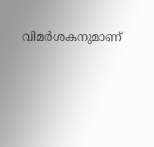വിമര്‍ശകനുമാണ്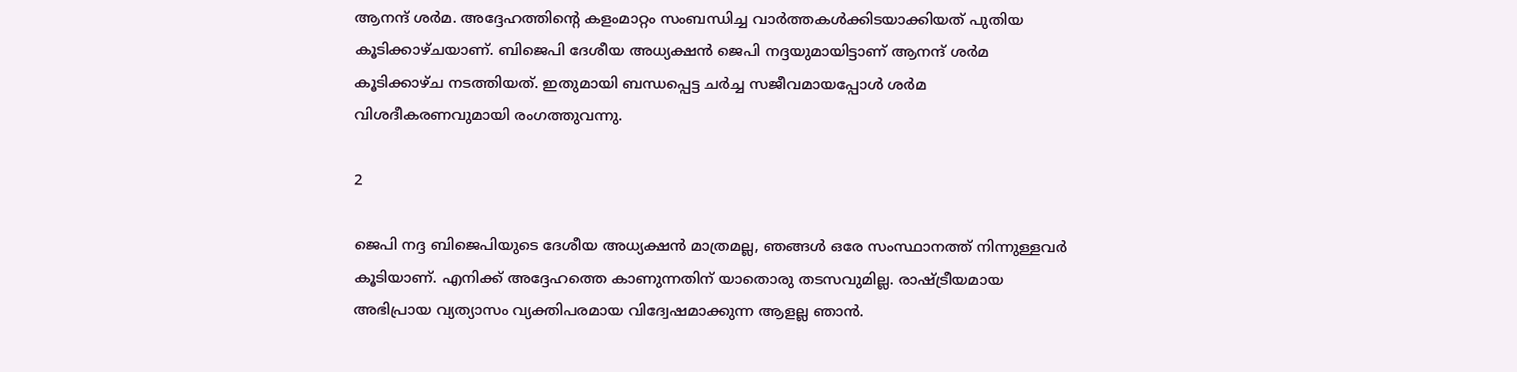ആനന്ദ് ശര്‍മ. അദ്ദേഹത്തിന്റെ കളംമാറ്റം സംബന്ധിച്ച വാര്‍ത്തകള്‍ക്കിടയാക്കിയത് പുതിയ കൂടിക്കാഴ്ചയാണ്. ബിജെപി ദേശീയ അധ്യക്ഷന്‍ ജെപി നദ്ദയുമായിട്ടാണ് ആനന്ദ് ശര്‍മ കൂടിക്കാഴ്ച നടത്തിയത്. ഇതുമായി ബന്ധപ്പെട്ട ചര്‍ച്ച സജീവമായപ്പോള്‍ ശര്‍മ വിശദീകരണവുമായി രംഗത്തുവന്നു.

2

ജെപി നദ്ദ ബിജെപിയുടെ ദേശീയ അധ്യക്ഷന്‍ മാത്രമല്ല, ഞങ്ങള്‍ ഒരേ സംസ്ഥാനത്ത് നിന്നുള്ളവര്‍ കൂടിയാണ്. എനിക്ക് അദ്ദേഹത്തെ കാണുന്നതിന് യാതൊരു തടസവുമില്ല. രാഷ്ട്രീയമായ അഭിപ്രായ വ്യത്യാസം വ്യക്തിപരമായ വിദ്വേഷമാക്കുന്ന ആളല്ല ഞാന്‍.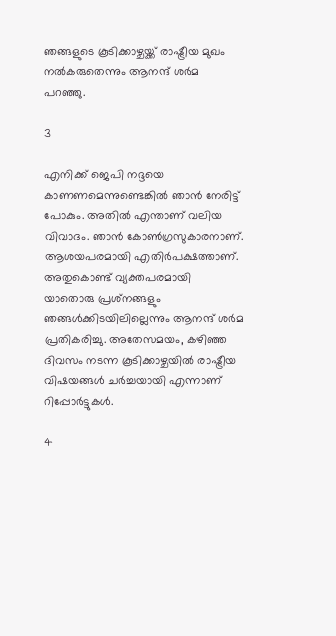ഞങ്ങളുടെ കൂടിക്കാഴ്ചയ്ക്ക് രാഷ്ട്രീയ മുഖം നല്‍കരുതെന്നും ആനന്ദ് ശര്‍മ പറഞ്ഞു.

3

എനിക്ക് ജെപി നദ്ദയെ കാണണമെന്നുണ്ടെങ്കില്‍ ഞാന്‍ നേരിട്ട് പോകും. അതില്‍ എന്താണ് വലിയ വിവാദം. ഞാന്‍ കോണ്‍ഗ്രസുകാരനാണ്. ആശയപരമായി എതിര്‍പക്ഷത്താണ്. അതുകൊണ്ട് വ്യക്തപരമായി യാതൊരു പ്രശ്‌നങ്ങളും ഞങ്ങള്‍ക്കിടയിലില്ലെന്നും ആനന്ദ് ശര്‍മ പ്രതികരിച്ചു. അതേസമയം, കഴിഞ്ഞ ദിവസം നടന്ന കൂടിക്കാഴ്ചയില്‍ രാഷ്ട്രീയ വിഷയങ്ങള്‍ ചര്‍ച്ചയായി എന്നാണ് റിപ്പോര്‍ട്ടുകള്‍.

4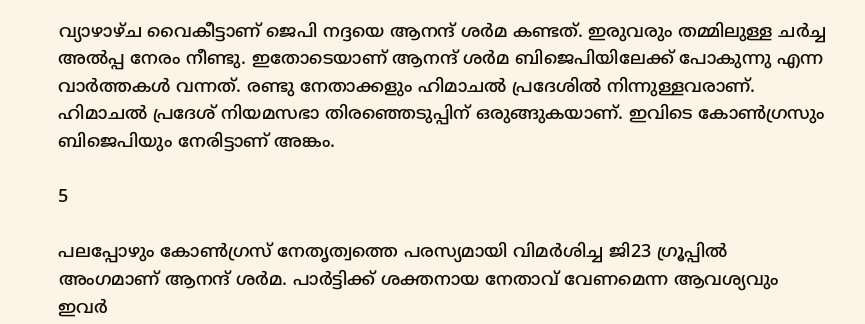വ്യാഴാഴ്ച വൈകീട്ടാണ് ജെപി നദ്ദയെ ആനന്ദ് ശര്‍മ കണ്ടത്. ഇരുവരും തമ്മിലുള്ള ചര്‍ച്ച അല്‍പ്പ നേരം നീണ്ടു. ഇതോടെയാണ് ആനന്ദ് ശര്‍മ ബിജെപിയിലേക്ക് പോകുന്നു എന്ന വാര്‍ത്തകള്‍ വന്നത്. രണ്ടു നേതാക്കളും ഹിമാചല്‍ പ്രദേശില്‍ നിന്നുള്ളവരാണ്. ഹിമാചല്‍ പ്രദേശ് നിയമസഭാ തിരഞ്ഞെടുപ്പിന് ഒരുങ്ങുകയാണ്. ഇവിടെ കോണ്‍ഗ്രസും ബിജെപിയും നേരിട്ടാണ് അങ്കം.

5

പലപ്പോഴും കോണ്‍ഗ്രസ് നേതൃത്വത്തെ പരസ്യമായി വിമര്‍ശിച്ച ജി23 ഗ്രൂപ്പില്‍ അംഗമാണ് ആനന്ദ് ശര്‍മ. പാര്‍ട്ടിക്ക് ശക്തനായ നേതാവ് വേണമെന്ന ആവശ്യവും ഇവര്‍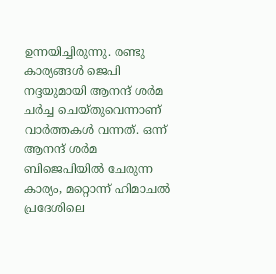ഉന്നയിച്ചിരുന്നു. രണ്ടു കാര്യങ്ങള്‍ ജെപി നദ്ദയുമായി ആനന്ദ് ശര്‍മ ചര്‍ച്ച ചെയ്തുവെന്നാണ് വാര്‍ത്തകള്‍ വന്നത്. ഒന്ന് ആനന്ദ് ശര്‍മ ബിജെപിയില്‍ ചേരുന്ന കാര്യം, മറ്റൊന്ന് ഹിമാചല്‍ പ്രദേശിലെ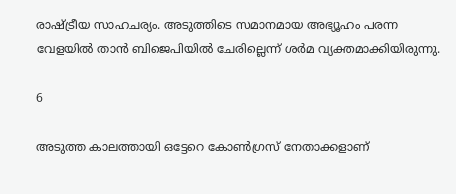രാഷ്ട്രീയ സാഹചര്യം. അടുത്തിടെ സമാനമായ അഭ്യൂഹം പരന്ന വേളയില്‍ താന്‍ ബിജെപിയില്‍ ചേരില്ലെന്ന് ശര്‍മ വ്യക്തമാക്കിയിരുന്നു.

6

അടുത്ത കാലത്തായി ഒട്ടേറെ കോണ്‍ഗ്രസ് നേതാക്കളാണ്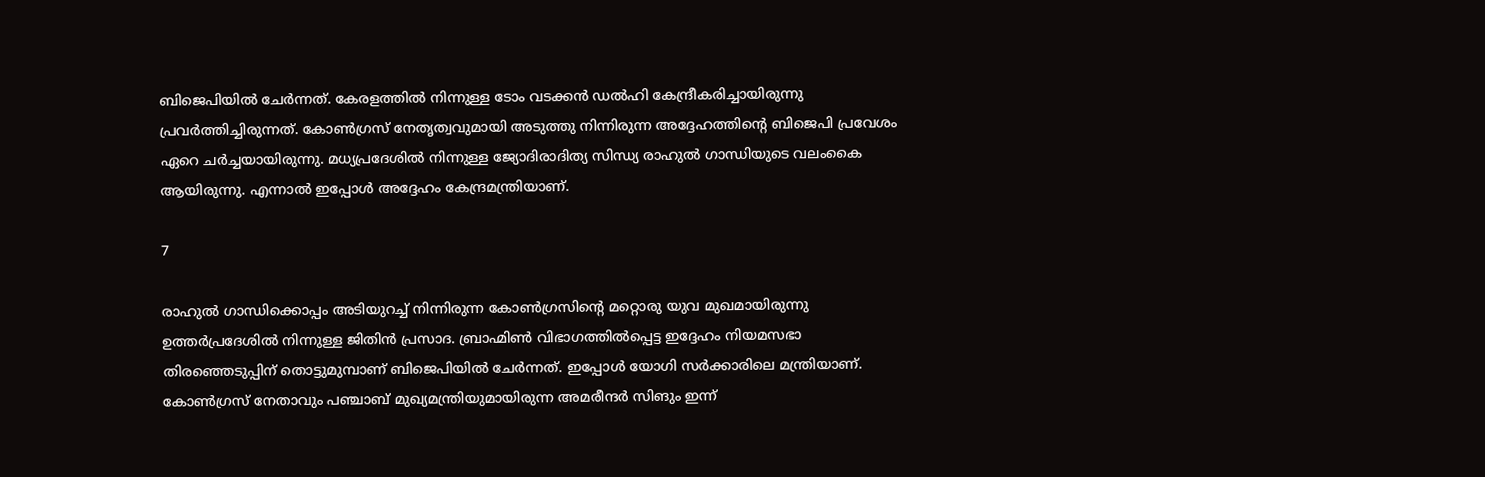ബിജെപിയില്‍ ചേര്‍ന്നത്. കേരളത്തില്‍ നിന്നുള്ള ടോം വടക്കന്‍ ഡല്‍ഹി കേന്ദ്രീകരിച്ചായിരുന്നു പ്രവര്‍ത്തിച്ചിരുന്നത്. കോണ്‍ഗ്രസ് നേതൃത്വവുമായി അടുത്തു നിന്നിരുന്ന അദ്ദേഹത്തിന്റെ ബിജെപി പ്രവേശം ഏറെ ചര്‍ച്ചയായിരുന്നു. മധ്യപ്രദേശില്‍ നിന്നുള്ള ജ്യോദിരാദിത്യ സിന്ധ്യ രാഹുല്‍ ഗാന്ധിയുടെ വലംകൈ ആയിരുന്നു. എന്നാല്‍ ഇപ്പോള്‍ അദ്ദേഹം കേന്ദ്രമന്ത്രിയാണ്.

7

രാഹുല്‍ ഗാന്ധിക്കൊപ്പം അടിയുറച്ച് നിന്നിരുന്ന കോണ്‍ഗ്രസിന്റെ മറ്റൊരു യുവ മുഖമായിരുന്നു ഉത്തര്‍പ്രദേശില്‍ നിന്നുള്ള ജിതിന്‍ പ്രസാദ. ബ്രാഹ്മിണ്‍ വിഭാഗത്തില്‍പ്പെട്ട ഇദ്ദേഹം നിയമസഭാ തിരഞ്ഞെടുപ്പിന് തൊട്ടുമുമ്പാണ് ബിജെപിയില്‍ ചേര്‍ന്നത്. ഇപ്പോള്‍ യോഗി സര്‍ക്കാരിലെ മന്ത്രിയാണ്. കോണ്‍ഗ്രസ് നേതാവും പഞ്ചാബ് മുഖ്യമന്ത്രിയുമായിരുന്ന അമരീന്ദര്‍ സിങും ഇന്ന്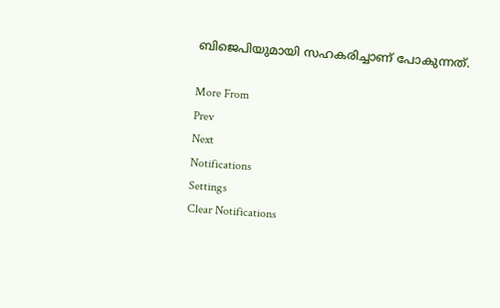ബിജെപിയുമായി സഹകരിച്ചാണ് പോകുന്നത്.

More From
Prev
Next
Notifications
Settings
Clear Notifications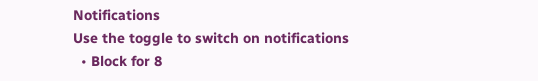Notifications
Use the toggle to switch on notifications
  • Block for 8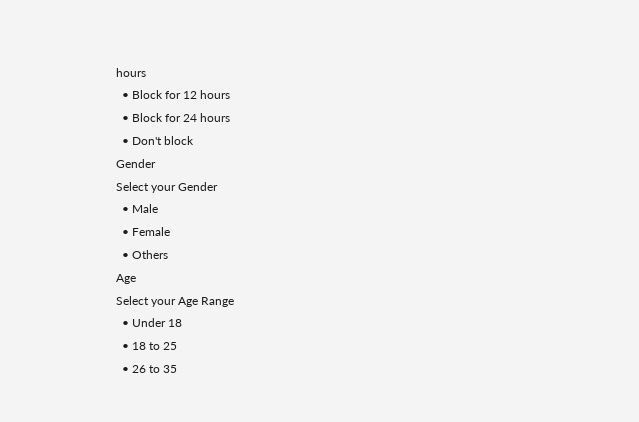hours
  • Block for 12 hours
  • Block for 24 hours
  • Don't block
Gender
Select your Gender
  • Male
  • Female
  • Others
Age
Select your Age Range
  • Under 18
  • 18 to 25
  • 26 to 35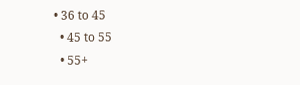• 36 to 45
  • 45 to 55
  • 55+